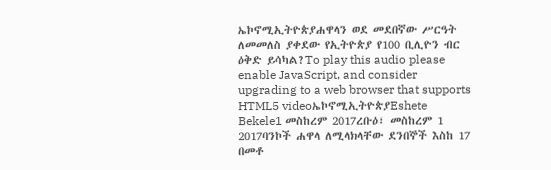ኤኮኖሚኢትዮጵያሐዋላን ወደ መደበኛው ሥርዓት ለመመለስ ያቀደው የኢትዮጵያ የ100 ቢሊዮን ብር ዕቅድ ይሳካል?To play this audio please enable JavaScript, and consider upgrading to a web browser that supports HTML5 videoኤኮኖሚኢትዮጵያEshete Bekele1 መስከረም 2017ረቡዕ፣ መስከረም 1 2017ባንኮች ሐዋላ ለሚላክላቸው ደንበኞች እስከ 17 በመቶ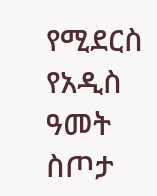የሚደርስ የአዲስ ዓመት ስጦታ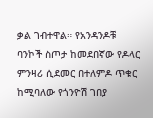ቃል ገብተዋል። የአንዳንዶቹ ባንኮች ስጦታ ከመደበኛው የዶላር ምንዛሪ ሲደመር በተለምዶ ጥቁር ከሚባለው የጎንዮሽ ገበያ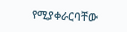የሚያቀራርባቸው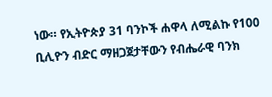ነው። የኢትዮጵያ 31 ባንኮች ሐዋላ ለሚልኩ የ100 ቢሊዮን ብድር ማዘጋጀታቸውን የብሔራዊ ባንክ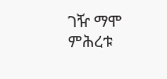ገዥ ማሞ ምሕረቱ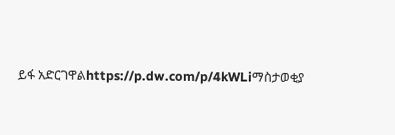ይፋ አድርገዋልhttps://p.dw.com/p/4kWLiማስታወቂያ